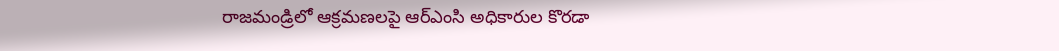రాజమండ్రిలో ఆక్రమణలపై ఆర్ఎంసి అధికారుల కొరడా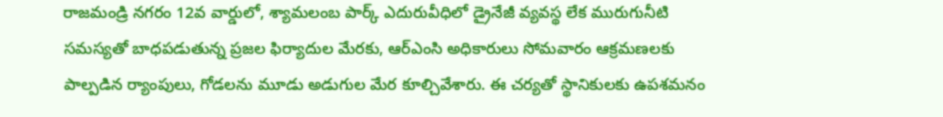రాజమండ్రి నగరం 12వ వార్డులో, శ్యామలంబ పార్క్ ఎదురువీధిలో డ్రైనేజీ వ్యవస్థ లేక మురుగునీటి సమస్యతో బాధపడుతున్న ప్రజల ఫిర్యాదుల మేరకు, ఆర్ఎంసి అధికారులు సోమవారం ఆక్రమణలకు పాల్పడిన ర్యాంపులు, గోడలను మూడు అడుగుల మేర కూల్చివేశారు. ఈ చర్యతో స్థానికులకు ఉపశమనం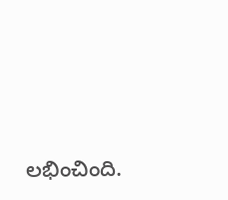లభించింది.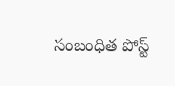సంబంధిత పోస్ట్